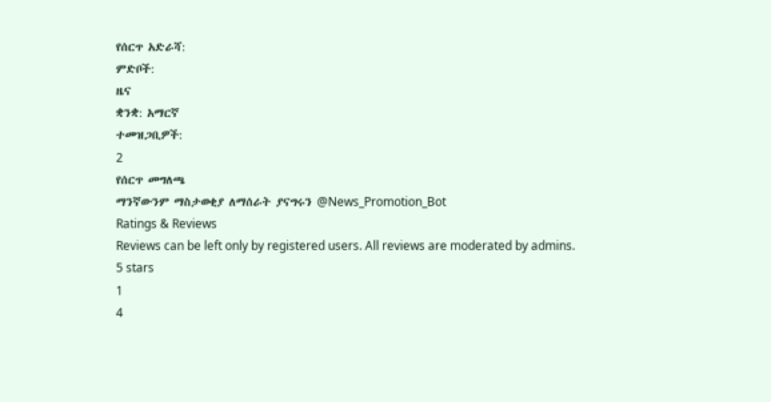የሰርጥ አድራሻ:
ምድቦች:
ዜና
ቋንቋ: አማርኛ
ተመዝጋቢዎች:
2
የሰርጥ መግለጫ
ማንኛውንም ማስታወቂያ ለማሰራት ያናግሩን @News_Promotion_Bot
Ratings & Reviews
Reviews can be left only by registered users. All reviews are moderated by admins.
5 stars
1
4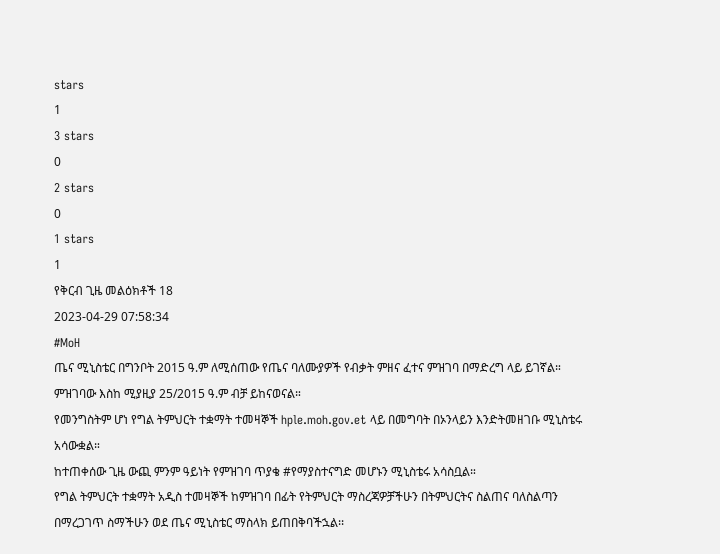stars
1
3 stars
0
2 stars
0
1 stars
1
የቅርብ ጊዜ መልዕክቶች 18
2023-04-29 07:58:34
#MoH
ጤና ሚኒስቴር በግንቦት 2015 ዓ.ም ለሚሰጠው የጤና ባለሙያዎች የብቃት ምዘና ፈተና ምዝገባ በማድረግ ላይ ይገኛል።
ምዝገባው እስከ ሚያዚያ 25/2015 ዓ.ም ብቻ ይከናወናል።
የመንግስትም ሆነ የግል ትምህርት ተቋማት ተመዛኞች hple.moh.gov.et ላይ በመግባት በኦንላይን እንድትመዘገቡ ሚኒስቴሩ አሳውቋል።
ከተጠቀሰው ጊዜ ውጪ ምንም ዓይነት የምዝገባ ጥያቄ #የማያስተናግድ መሆኑን ሚኒስቴሩ አሳስቧል።
የግል ትምህርት ተቋማት አዲስ ተመዛኞች ከምዝገባ በፊት የትምህርት ማስረጃዎቻችሁን በትምህርትና ስልጠና ባለስልጣን በማረጋገጥ ስማችሁን ወደ ጤና ሚኒስቴር ማስላክ ይጠበቅባችኋል፡፡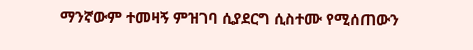ማንኛውም ተመዛኝ ምዝገባ ሲያደርግ ሲስተሙ የሚሰጠውን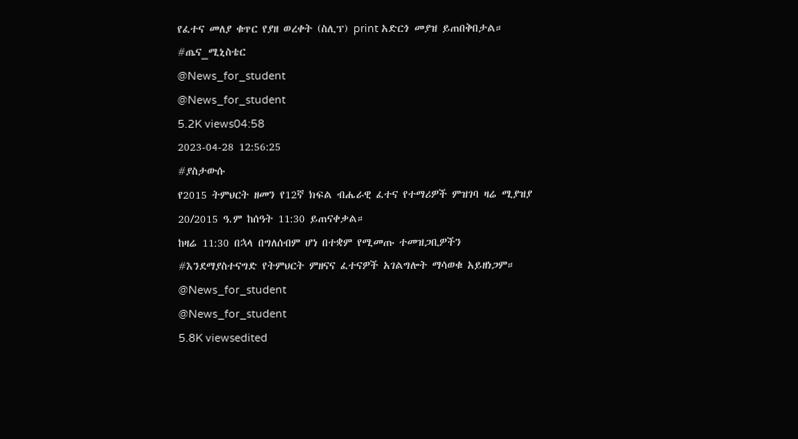የፈተና መለያ ቁጥር የያዘ ወረቀት (ስሊፕ) print አድርጎ መያዝ ይጠበቅበታል። #ጤና_ሚኒስቴር
@News_for_student
@News_for_student
5.2K views04:58
2023-04-28 12:56:25
#ያስታውሱ
የ2015 ትምህርት ዘመን የ12ኛ ክፍል ብሔራዊ ፈተና የተማሪዎች ምዝገባ ዛሬ ሚያዝያ 20/2015 ዓ.ም ከሰዓት 11:30 ይጠናቀቃል።
ከዛሬ 11:30 በኋላ በግለሰብም ሆነ በተቋም የሚመጡ ተመዝጋቢዎችን #እንደማያስተናግድ የትምህርት ምዘናና ፈተናዎች አገልግሎት ማሳወቁ አይዘነጋም።
@News_for_student
@News_for_student
5.8K viewsedited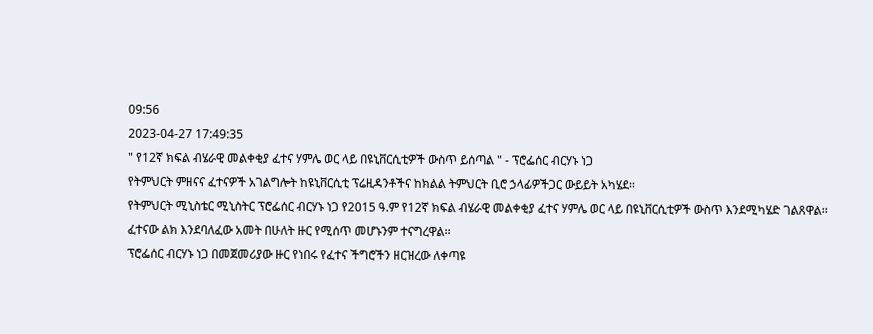09:56
2023-04-27 17:49:35
" የ12ኛ ክፍል ብሄራዊ መልቀቂያ ፈተና ሃምሌ ወር ላይ በዩኒቨርሲቲዎች ውስጥ ይሰጣል " - ፕሮፌሰር ብርሃኑ ነጋ
የትምህርት ምዘናና ፈተናዎች አገልግሎት ከዩኒቨርሲቲ ፕሬዚዳንቶችና ከክልል ትምህርት ቢሮ ኃላፊዎችጋር ውይይት አካሄደ፡፡
የትምህርት ሚኒስቴር ሚኒስትር ፕሮፌሰር ብርሃኑ ነጋ የ2015 ዓ.ም የ12ኛ ክፍል ብሄራዊ መልቀቂያ ፈተና ሃምሌ ወር ላይ በዩኒቨርሲቲዎች ውስጥ እንደሚካሄድ ገልጸዋል፡፡
ፈተናው ልክ እንደባለፈው አመት በሁለት ዙር የሚሰጥ መሆኑንም ተናግረዋል፡፡
ፕሮፌሰር ብርሃኑ ነጋ በመጀመሪያው ዙር የነበሩ የፈተና ችግሮችን ዘርዝረው ለቀጣዩ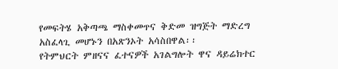የመፍትሄ አቅጣጫ ማስቀመጥና ቅድመ ዝግጅት ማድረግ አስፈላጊ መሆኑን በአጽንኦት አሳስበዋል፡፡
የትምህርት ምዘናና ፈተናዎች አገልግሎት ዋና ዳይሬክተር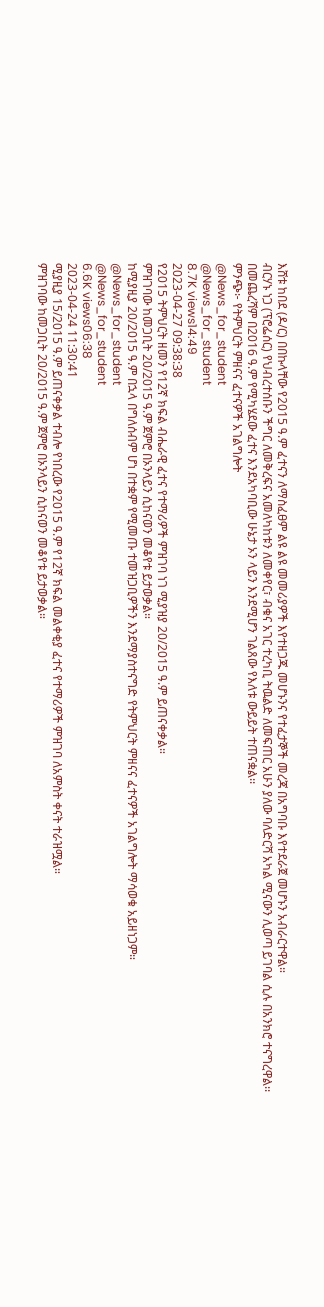እሸቱ ከበደ (ዶ/ር) በበኩላቸው የ2015 ዓ.ም ፈተናን ለማስፈፀም ልዩ ልዩ መመሪያዎች እየተዘጋጁ መሆኑንና የተፈታኞች መረጃ በአግባቡ እየተደራጀ መሆኑን አብራርተዋል።
ብርሃኑ ነጋ (ፕሮፌሰር) የህብረተሰቡን ችግር ለመቅረፍና አመለካከቱን ለመቀየር፣ ብቁና አገር ተረካቢ ትዉልድ ለመፍጠር አሁን ያለው ባለድርሻ አካል ሚናውን ሊወጣ ይገባል ሲሉ በአንክሮ ተናግረዋል፡፡
በመጨረሻም በ2016 ዓ.ም የሚካሄደው ፈተና እንደአካባቢው ሁኔታ ኦን ላይን እንደሚሆን ገልጸው የእለቱ ውይይት ተጠናቋል፡፡
ምንጭ፦ የትምህርት ምዘናና ፈተናዎች አገልግሎት
@News_for_student
@News_for_student
8.7K views14:49
2023-04-27 09:38:38
የ2015 ትምህርት ዘመን የ12ኛ ክፍል ብሔራዊ ፈተና የተማሪዎች ምዝገባ ነገ ሚያዝያ 20/2015 ዓ.ም ይጠናቀቃል።
ምዝገባው ከመጋቢት 20/2015 ዓ.ም ጀምሮ በኦንላይን ሲከናወን መቆየቱ ይታወቃል።
ከሚያዚያ 20/2015 ዓ.ም በኋላ በግለሰብም ሆነ በተቋም የሚመጡ ተመዝጋቢዎችን እንደማያስተናግድ የትምህርት ምዘናና ፈተናዎች አገልግሎት ማሳወቁ አይዘነጋም።
@News_for_student
@News_for_student
6.6K views06:38
2023-04-24 11:30:41
ሚያዚያ 15/2015 ዓ.ም ይጠናቀቃል ተብሎ የነበረው የ2015 ዓ.ም የ12ኛ ክፍል መልቀቂያ ፈተና የተማሪዎች ምዝገባ ለአምስት ቀናት ተራዝሟል።
ምዝገባው ከመጋቢት 20/2015 ዓ.ም ጀምሮ በኦንላይን ሲከናወን መቆየቱ ይታወቃል።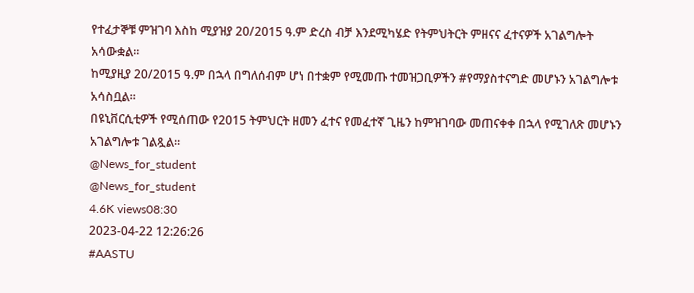የተፈታኞቹ ምዝገባ እስከ ሚያዝያ 20/2015 ዓ.ም ድረስ ብቻ እንደሚካሄድ የትምህትርት ምዘናና ፈተናዎች አገልግሎት አሳውቋል።
ከሚያዚያ 20/2015 ዓ.ም በኋላ በግለሰብም ሆነ በተቋም የሚመጡ ተመዝጋቢዎችን #የማያስተናግድ መሆኑን አገልግሎቱ አሳስቧል።
በዩኒቨርሲቲዎች የሚሰጠው የ2015 ትምህርት ዘመን ፈተና የመፈተኛ ጊዜን ከምዝገባው መጠናቀቀ በኋላ የሚገለጽ መሆኑን አገልግሎቱ ገልጿል።
@News_for_student
@News_for_student
4.6K views08:30
2023-04-22 12:26:26
#AASTU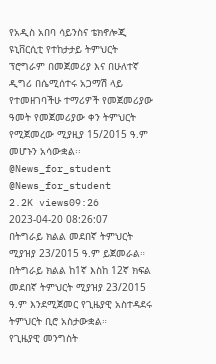የአዲስ አበባ ሳይንስና ቴክኖሎጂ ዩኒቨርሲቲ የተከታታይ ትምህርት ፕሮግራም በመጀመሪያ እና በሁለተኛ ዲግሪ በሴሚሰተሩ አጋማሽ ላይ የተመዘገባችሁ ተማሪዎች የመጀመሪያው ዓመት የመጀመሪያው ቀን ትምህርት የሚጀመረው ሚያዚያ 15/2015 ዓ.ም መሆኑን አሳውቋል፡፡
@News_for_student
@News_for_student
2.2K views09:26
2023-04-20 08:26:07
በትግራይ ክልል መደበኛ ትምህርት ሚያዝያ 23/2015 ዓ.ም ይጀመራል።
በትግራይ ክልል ከ1ኛ እስከ 12ኛ ክፍል መደበኛ ትምህርት ሚያዝያ 23/2015 ዓ.ም እንደሚጀመር የጊዜያዊ አስተዳደሩ ትምህርት ቢሮ አስታውቋል።
የጊዜያዊ መንግስት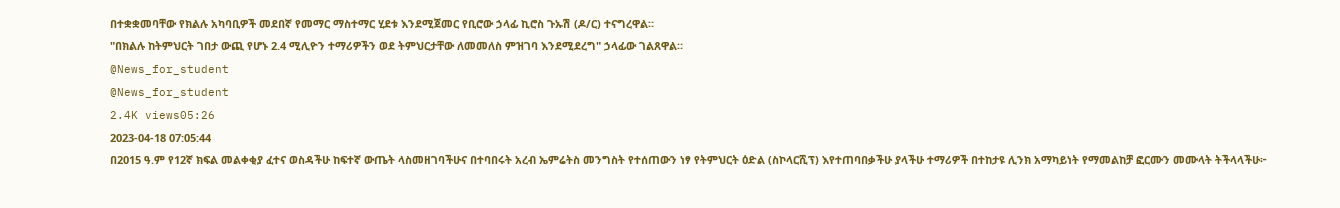በተቋቋመባቸው የክልሉ አካባቢዎች መደበኛ የመማር ማስተማር ሂደቱ እንደሚጀመር የቢሮው ኃላፊ ኪሮስ ጉኡሽ (ዶ/ር) ተናግረዋል።
"በክልሉ ከትምህርት ገበታ ውጪ የሆኑ 2.4 ሚሊዮን ተማሪዎችን ወደ ትምህርታቸው ለመመለስ ምዝገባ እንደሚደረግ" ኃላፊው ገልጸዋል።
@News_for_student
@News_for_student
2.4K views05:26
2023-04-18 07:05:44
በ2015 ዓ.ም የ12ኛ ክፍል መልቀቂያ ፈተና ወስዳችሁ ከፍተኛ ውጤት ላስመዘገባችሁና በተባበሩት አረብ ኤምሬትስ መንግስት የተሰጠውን ነፃ የትምህርት ዕድል (ስኮላርሺፕ) እየተጠባበቃችሁ ያላችሁ ተማሪዎች በተከታዩ ሊንክ አማካይነት የማመልከቻ ፎርሙን መሙላት ትችላላችሁ፦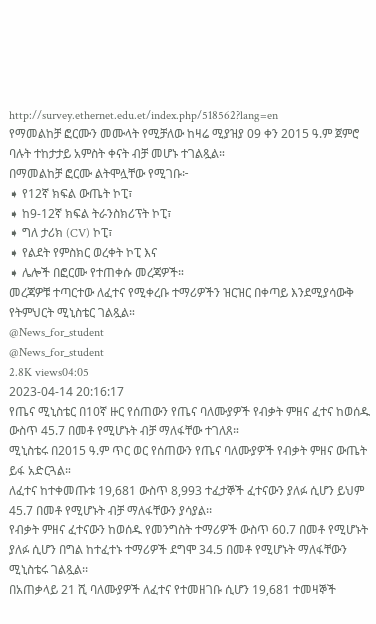http://survey.ethernet.edu.et/index.php/518562?lang=en
የማመልከቻ ፎርሙን መሙላት የሚቻለው ከዛሬ ሚያዝያ 09 ቀን 2015 ዓ.ም ጀምሮ ባሉት ተከታታይ አምስት ቀናት ብቻ መሆኑ ተገልጿል።
በማመልከቻ ፎርሙ ልትሞሏቸው የሚገቡ፦
➧ የ12ኛ ክፍል ውጤት ኮፒ፣
➧ ከ9-12ኛ ክፍል ትራንስክሪፕት ኮፒ፣
➧ ግለ ታሪክ (CV) ኮፒ፣
➧ የልደት የምስክር ወረቀት ኮፒ እና
➧ ሌሎች በፎርሙ የተጠቀሱ መረጃዎች።
መረጃዎቹ ተጣርተው ለፈተና የሚቀረቡ ተማሪዎችን ዝርዝር በቀጣይ እንደሚያሳውቅ የትምህርት ሚኒስቴር ገልጿል።
@News_for_student
@News_for_student
2.8K views04:05
2023-04-14 20:16:17
የጤና ሚኒስቴር በ10ኛ ዙር የሰጠውን የጤና ባለሙያዎች የብቃት ምዘና ፈተና ከወሰዱ ውስጥ 45.7 በመቶ የሚሆኑት ብቻ ማለፋቸው ተገለጸ።
ሚኒስቴሩ በ2015 ዓ.ም ጥር ወር የሰጠውን የጤና ባለሙያዎች የብቃት ምዘና ውጤት ይፋ አድርጓል።
ለፈተና ከተቀመጡቱ 19,681 ውስጥ 8,993 ተፈታኞች ፈተናውን ያለፉ ሲሆን ይህም 45.7 በመቶ የሚሆኑት ብቻ ማለፋቸውን ያሳያል፡፡
የብቃት ምዘና ፈተናውን ከወሰዱ የመንግስት ተማሪዎች ውስጥ 60.7 በመቶ የሚሆኑት ያለፉ ሲሆን በግል ከተፈተኑ ተማሪዎች ደግሞ 34.5 በመቶ የሚሆኑት ማለፋቸውን ሚኒስቴሩ ገልጿል፡፡
በአጠቃላይ 21 ሺ ባለሙያዎች ለፈተና የተመዘገቡ ሲሆን 19,681 ተመዛኞች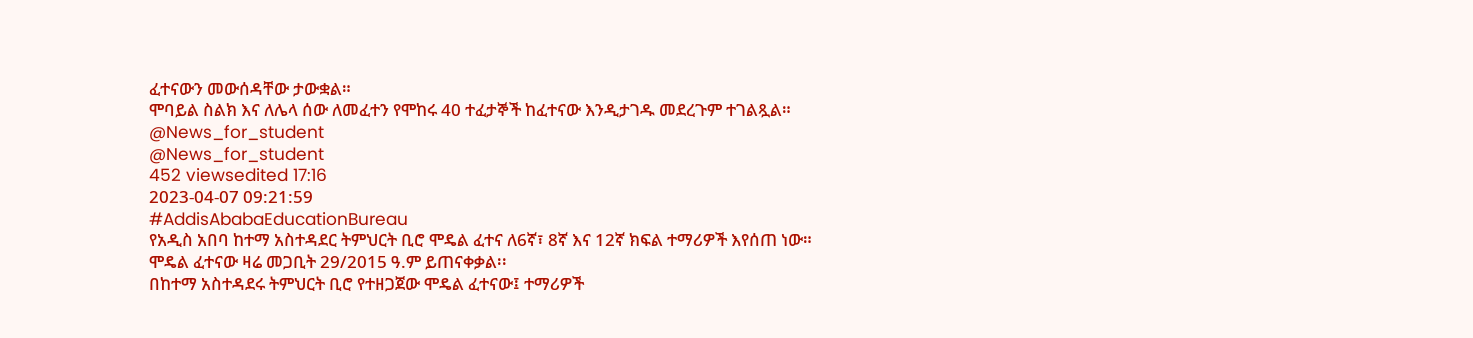ፈተናውን መውሰዳቸው ታውቋል።
ሞባይል ስልክ እና ለሌላ ሰው ለመፈተን የሞከሩ 40 ተፈታኞች ከፈተናው እንዲታገዱ መደረጉም ተገልጿል።
@News_for_student
@News_for_student
452 viewsedited 17:16
2023-04-07 09:21:59
#AddisAbabaEducationBureau
የአዲስ አበባ ከተማ አስተዳደር ትምህርት ቢሮ ሞዴል ፈተና ለ6ኛ፣ 8ኛ እና 12ኛ ክፍል ተማሪዎች እየሰጠ ነው።
ሞዴል ፈተናው ዛሬ መጋቢት 29/2015 ዓ.ም ይጠናቀቃል፡፡
በከተማ አስተዳደሩ ትምህርት ቢሮ የተዘጋጀው ሞዴል ፈተናው፤ ተማሪዎች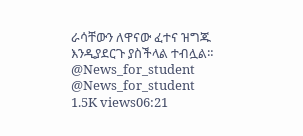ራሳቸውን ለዋናው ፈተና ዝግጁ እንዲያደርጉ ያስችላል ተብሏል።
@News_for_student
@News_for_student
1.5K views06:21